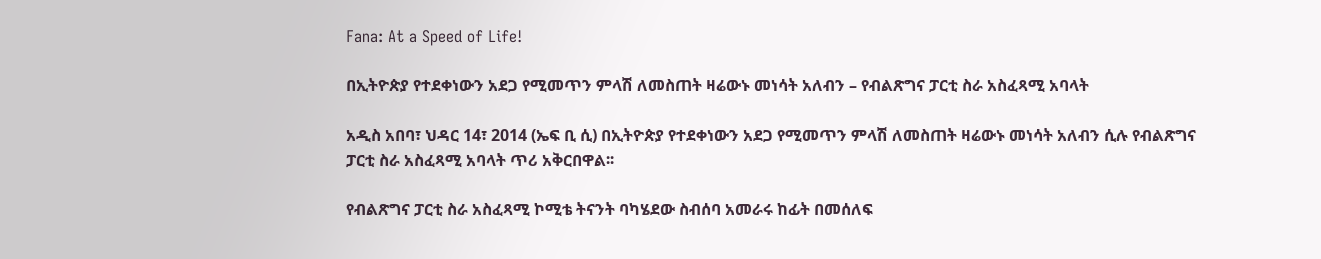Fana: At a Speed of Life!

በኢትዮጵያ የተደቀነውን አደጋ የሚመጥን ምላሽ ለመስጠት ዛሬውኑ መነሳት አለብን – የብልጽግና ፓርቲ ስራ አስፈጻሚ አባላት

አዲስ አበባ፣ ህዳር 14፣ 2014 (ኤፍ ቢ ሲ) በኢትዮጵያ የተደቀነውን አደጋ የሚመጥን ምላሽ ለመስጠት ዛሬውኑ መነሳት አለብን ሲሉ የብልጽግና ፓርቲ ስራ አስፈጻሚ አባላት ጥሪ አቅርበዋል፡፡

የብልጽግና ፓርቲ ስራ አስፈጻሚ ኮሚቴ ትናንት ባካሄደው ስብሰባ አመራሩ ከፊት በመሰለፍ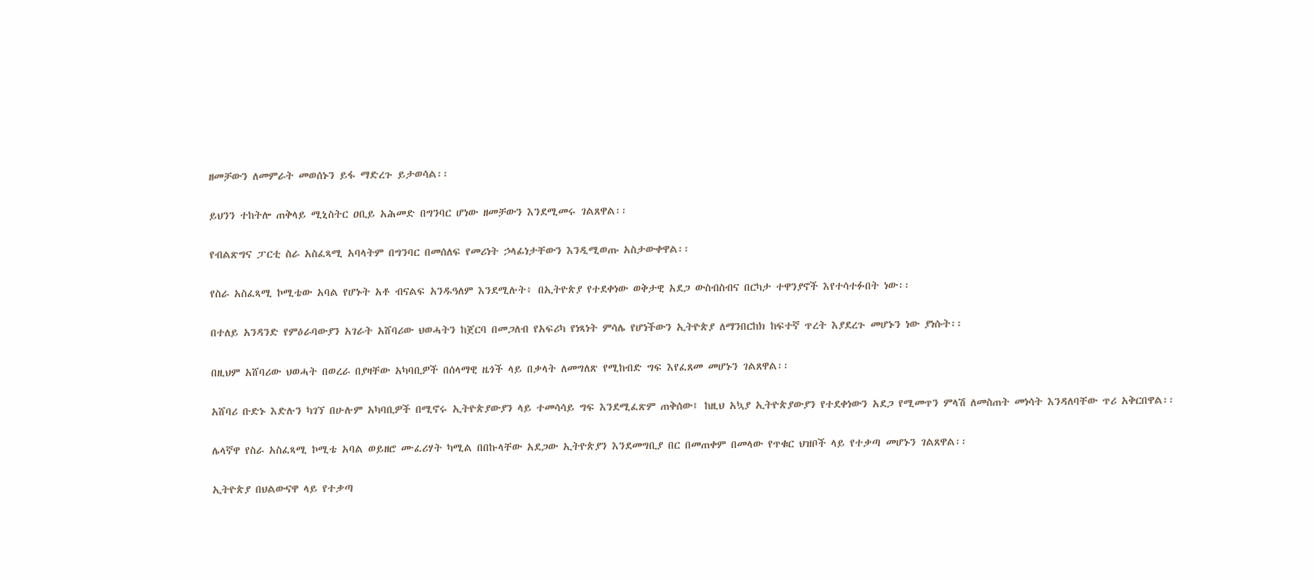ዘመቻውን ለመምራት መወሰኑን ይፋ ማድረጉ ይታወሳል፡፡

ይህንን ተከትሎ ጠቅላይ ሚኒስትር ዐቢይ አሕመድ በግንባር ሆነው ዘመቻውን እንደሚመሩ ገልጸዋል፡፡

የብልጽግና ፓርቲ ስራ አስፈጻሚ አባላትም በግንባር በመሰለፍ የመሪነት ኃላፊነታቸውን እንዲሚወጡ አስታውቀዋል፡፡

የስራ አስፈጻሚ ኮሚቴው አባል የሆኑት አቶ ብናልፍ አንዱዓለም እንደሚሉት፥ በኢትዮጵያ የተደቀነው ወቅታዊ አደጋ ውስብስብና በርካታ ተዋንያኖች እየተሳተፉበት ነው፡፡

በተለይ አንዳንድ የምዕራባውያን አገራት አሸባሪው ህወሓትን ከጀርባ በመጋለብ የአፍሪካ የነጻነት ምሳሌ የሆነችውን ኢትዮጵያ ለማንበርከክ ከፍተኛ ጥረት እያደረጉ መሆኑን ነው ያነሱት፡፡

በዚህም አሸባሪው ህወሓት በወረራ በያዛቸው አካባቢዎች በሰላማዊ ዜጎች ላይ በቃላት ለመግለጽ የሚከብድ ግፍ እየፈጸመ መሆኑን ገልጸዋል፡፡

አሸባሪ ቡድኑ እድሉን ካገኘ በሁሉም አካባቢዎች በሚኖሩ ኢትዮጵያውያን ላይ ተመሳሳይ ግፍ እንደሚፈጽም ጠቅሰው፤ ከዚህ አኳያ ኢትዮጵያውያን የተደቀነውን አደጋ የሚመጥን ምላሽ ለመስጠት መነሳት እንዳለባቸው ጥሪ አቅርበዋል፡፡

ሌላኛዋ የስራ አስፈጻሚ ኮሚቴ አባል ወይዘሮ ሙፈሪሃት ካሚል በበኩላቸው አደጋው ኢትዮጵያን እንደመግቢያ በር በመጠቀም በመላው የጥቁር ህዝቦች ላይ የተቃጣ መሆኑን ገልጸዋል፡፡

ኢትዮጵያ በህልውናዋ ላይ የተቃጣ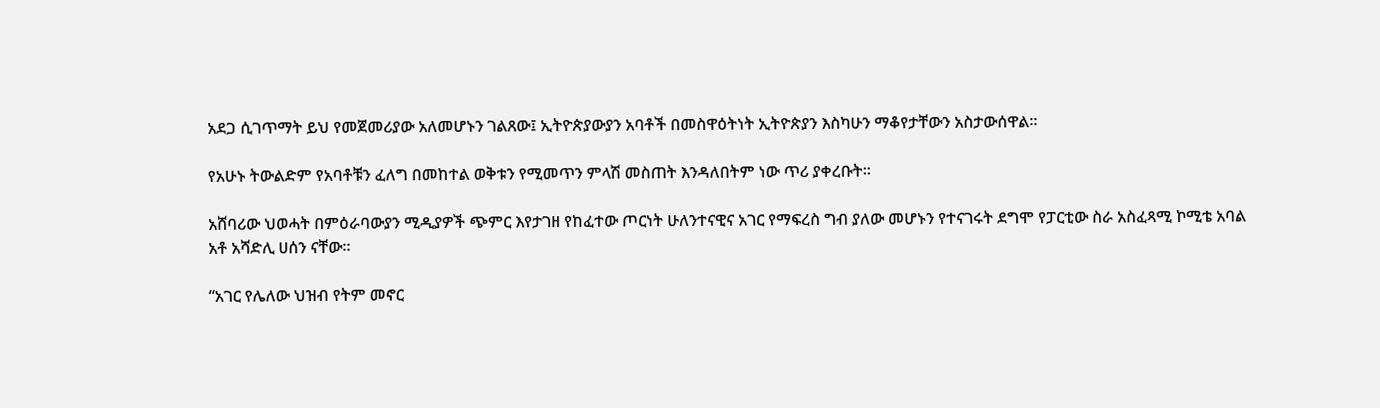አደጋ ሲገጥማት ይህ የመጀመሪያው አለመሆኑን ገልጸው፤ ኢትዮጵያውያን አባቶች በመስዋዕትነት ኢትዮጵያን እስካሁን ማቆየታቸውን አስታውሰዋል፡፡

የአሁኑ ትውልድም የአባቶቹን ፈለግ በመከተል ወቅቱን የሚመጥን ምላሽ መስጠት እንዳለበትም ነው ጥሪ ያቀረቡት፡፡

አሸባሪው ህወሓት በምዕራባውያን ሚዲያዎች ጭምር እየታገዘ የከፈተው ጦርነት ሁለንተናዊና አገር የማፍረስ ግብ ያለው መሆኑን የተናገሩት ደግሞ የፓርቲው ስራ አስፈጻሚ ኮሚቴ አባል አቶ አሻድሊ ሀሰን ናቸው፡፡

“አገር የሌለው ህዝብ የትም መኖር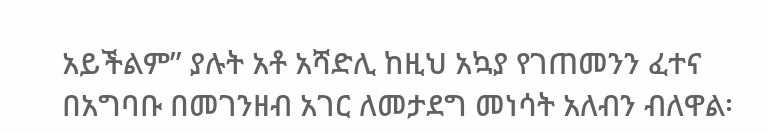አይችልም” ያሉት አቶ አሻድሊ ከዚህ አኳያ የገጠመንን ፈተና በአግባቡ በመገንዘብ አገር ለመታደግ መነሳት አለብን ብለዋል፡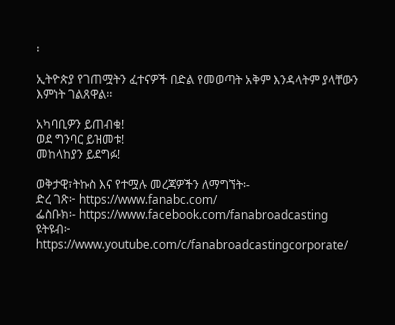፡

ኢትዮጵያ የገጠሟትን ፈተናዎች በድል የመወጣት አቅም እንዳላትም ያላቸውን እምነት ገልጸዋል፡፡

አካባቢዎን ይጠብቁ!
ወደ ግንባር ይዝመቱ!
መከላከያን ይደግፉ!

ወቅታዊ፣ትኩስ እና የተሟሉ መረጃዎችን ለማግኘት፡-
ድረ ገጽ፦ https://www.fanabc.com/
ፌስቡክ፡- https://www.facebook.com/fanabroadcasting
ዩትዩብ፦ https://www.youtube.com/c/fanabroadcastingcorporate/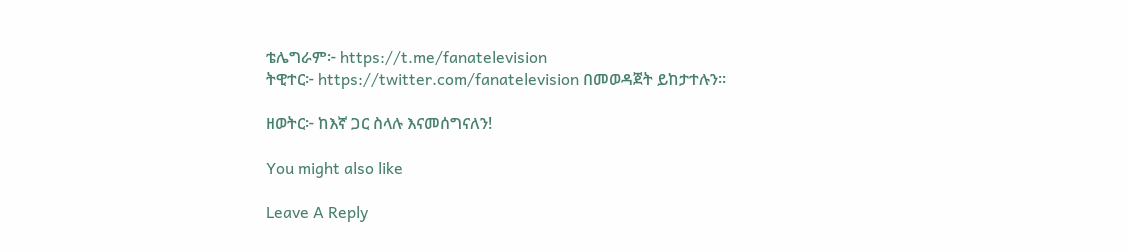ቴሌግራም፦ https://t.me/fanatelevision
ትዊተር፦ https://twitter.com/fanatelevision በመወዳጀት ይከታተሉን፡፡

ዘወትር፦ ከእኛ ጋር ስላሉ እናመሰግናለን!

You might also like

Leave A Reply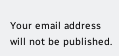Your email address will not be published.